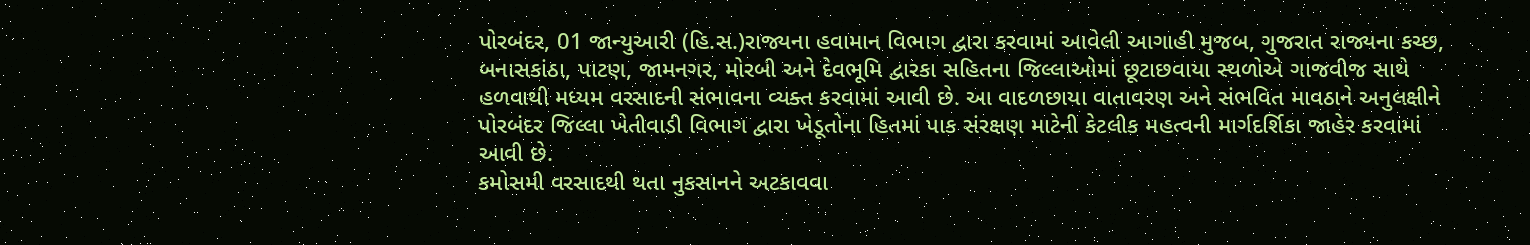પોરબંદર, 01 જાન્યુઆરી (હિ.સ.)રાજ્યના હવામાન વિભાગ દ્વારા કરવામાં આવેલી આગાહી મુજબ, ગુજરાત રાજ્યના કચ્છ, બનાસકાંઠા, પાટણ, જામનગર, મોરબી અને દેવભૂમિ દ્વારકા સહિતના જિલ્લાઓમાં છૂટાછવાયા સ્થળોએ ગાજવીજ સાથે હળવાથી મધ્યમ વરસાદની સંભાવના વ્યક્ત કરવામાં આવી છે. આ વાદળછાયા વાતાવરણ અને સંભવિત માવઠાને અનુલક્ષીને પોરબંદર જિલ્લા ખેતીવાડી વિભાગ દ્વારા ખેડૂતોના હિતમાં પાક સંરક્ષણ માટેની કેટલીક મહત્વની માર્ગદર્શિકા જાહેર કરવામાં આવી છે.
કમોસમી વરસાદથી થતા નુકસાનને અટકાવવા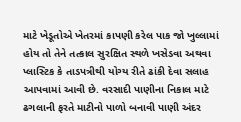માટે ખેડૂતોએ ખેતરમાં કાપણી કરેલ પાક જો ખુલ્લામાં હોય તો તેને તત્કાલ સુરક્ષિત સ્થળે ખસેડવા અથવા પ્લાસ્ટિક કે તાડપત્રીથી યોગ્ય રીતે ઢાંકી દેવા સલાહ આપવામાં આવી છે. વરસાદી પાણીના નિકાલ માટે ઢગલાની ફરતે માટીનો પાળો બનાવી પાણી અંદર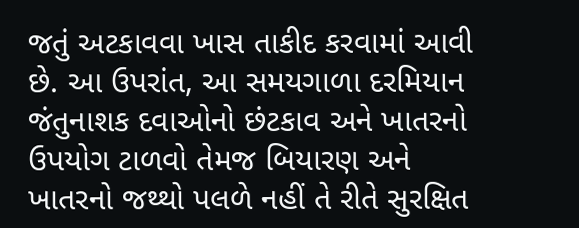જતું અટકાવવા ખાસ તાકીદ કરવામાં આવી છે. આ ઉપરાંત, આ સમયગાળા દરમિયાન જંતુનાશક દવાઓનો છંટકાવ અને ખાતરનો ઉપયોગ ટાળવો તેમજ બિયારણ અને ખાતરનો જથ્થો પલળે નહીં તે રીતે સુરક્ષિત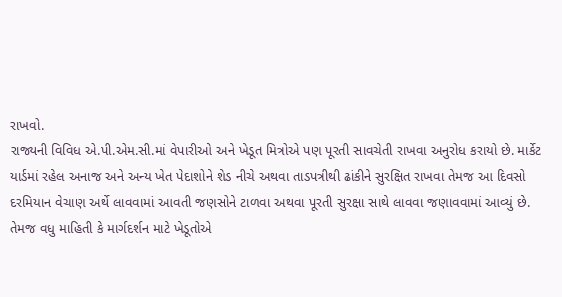રાખવો.
રાજ્યની વિવિધ એ.પી.એમ.સી.માં વેપારીઓ અને ખેડૂત મિત્રોએ પણ પૂરતી સાવચેતી રાખવા અનુરોધ કરાયો છે. માર્કેટ યાર્ડમાં રહેલ અનાજ અને અન્ય ખેત પેદાશોને શેડ નીચે અથવા તાડપત્રીથી ઢાંકીને સુરક્ષિત રાખવા તેમજ આ દિવસો દરમિયાન વેચાણ અર્થે લાવવામાં આવતી જણસોને ટાળવા અથવા પૂરતી સુરક્ષા સાથે લાવવા જણાવવામાં આવ્યું છે.
તેમજ વધુ માહિતી કે માર્ગદર્શન માટે ખેડૂતોએ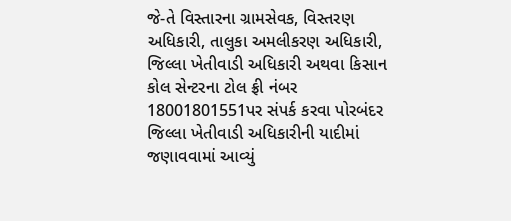જે-તે વિસ્તારના ગ્રામસેવક, વિસ્તરણ અધિકારી, તાલુકા અમલીકરણ અધિકારી, જિલ્લા ખેતીવાડી અધિકારી અથવા કિસાન કોલ સેન્ટરના ટોલ ફ્રી નંબર 18001801551પર સંપર્ક કરવા પોરબંદર જિલ્લા ખેતીવાડી અધિકારીની યાદીમાં જણાવવામાં આવ્યું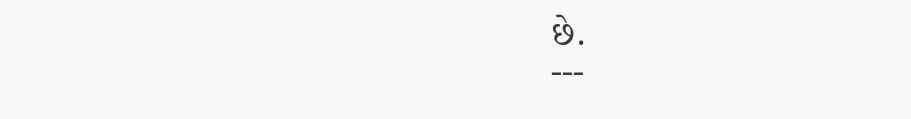છે.
---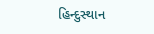હિન્દુસ્થાન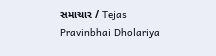સમાચાર / Tejas Pravinbhai Dholariya